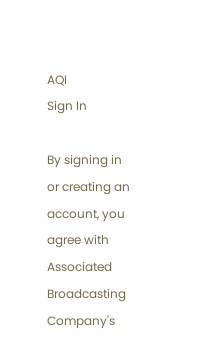AQI
Sign In

By signing in or creating an account, you agree with Associated Broadcasting Company's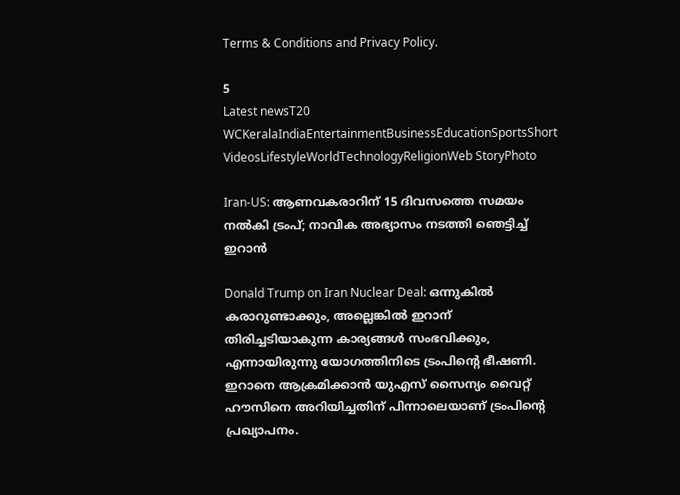Terms & Conditions and Privacy Policy.

5
Latest newsT20 WCKeralaIndiaEntertainmentBusinessEducationSportsShort VideosLifestyleWorldTechnologyReligionWeb StoryPhoto

Iran-US: ആണവകരാറിന് 15 ദിവസത്തെ സമയം നല്‍കി ട്രംപ്; നാവിക അഭ്യാസം നടത്തി ഞെട്ടിച്ച് ഇറാന്‍

Donald Trump on Iran Nuclear Deal: ഒന്നുകില്‍ കരാറുണ്ടാക്കും, അല്ലെങ്കില്‍ ഇറാന് തിരിച്ചടിയാകുന്ന കാര്യങ്ങള്‍ സംഭവിക്കും, എന്നായിരുന്നു യോഗത്തിനിടെ ട്രംപിന്റെ ഭീഷണി. ഇറാനെ ആക്രമിക്കാന്‍ യുഎസ് സൈന്യം വൈറ്റ് ഹൗസിനെ അറിയിച്ചതിന് പിന്നാലെയാണ് ട്രംപിന്റെ പ്രഖ്യാപനം.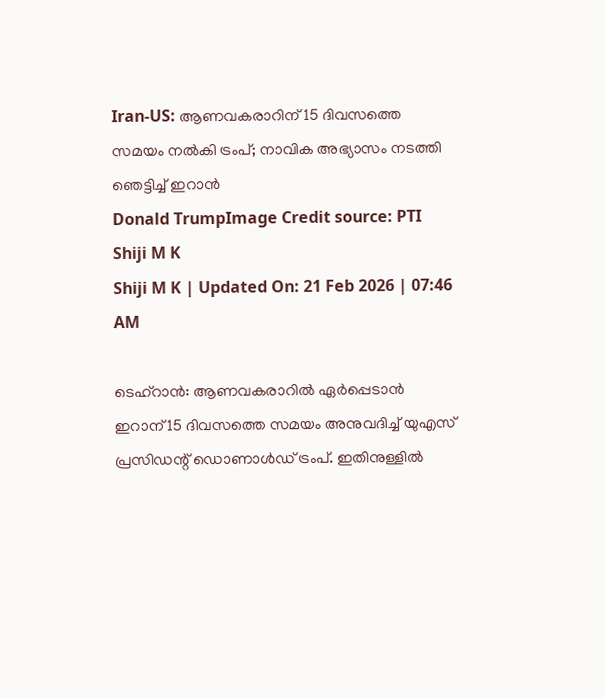Iran-US: ആണവകരാറിന് 15 ദിവസത്തെ സമയം നല്‍കി ട്രംപ്; നാവിക അഭ്യാസം നടത്തി ഞെട്ടിച്ച് ഇറാന്‍
Donald TrumpImage Credit source: PTI
Shiji M K
Shiji M K | Updated On: 21 Feb 2026 | 07:46 AM

ടെഹ്‌റാന്‍: ആണവകരാറില്‍ ഏര്‍പ്പെടാന്‍ ഇറാന് 15 ദിവസത്തെ സമയം അനുവദിച്ച് യുഎസ് പ്രസിഡന്റ് ഡൊണാള്‍ഡ് ട്രംപ്. ഇതിനുള്ളില്‍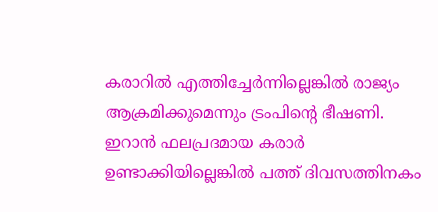കരാറില്‍ എത്തിച്ചേര്‍ന്നില്ലെങ്കില്‍ രാജ്യം ആക്രമിക്കുമെന്നും ട്രംപിന്റെ ഭീഷണി. ഇറാന്‍ ഫലപ്രദമായ കരാര്‍ ഉണ്ടാക്കിയില്ലെങ്കില്‍ പത്ത് ദിവസത്തിനകം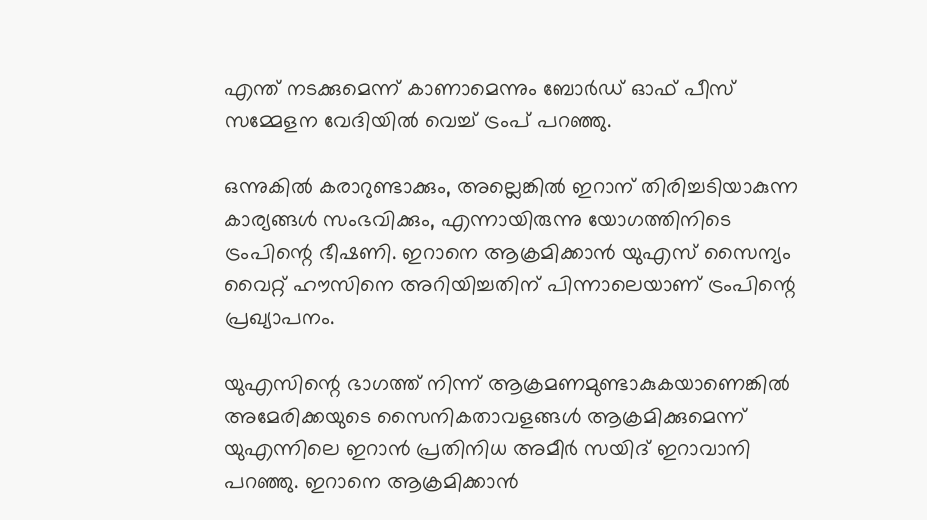എന്ത് നടക്കുമെന്ന് കാണാമെന്നും ബോര്‍ഡ് ഓഫ് പീസ് സമ്മേളന വേദിയില്‍ വെച്ച് ട്രംപ് പറഞ്ഞു.

ഒന്നുകില്‍ കരാറുണ്ടാക്കും, അല്ലെങ്കില്‍ ഇറാന് തിരിച്ചടിയാകുന്ന കാര്യങ്ങള്‍ സംഭവിക്കും, എന്നായിരുന്നു യോഗത്തിനിടെ ട്രംപിന്റെ ഭീഷണി. ഇറാനെ ആക്രമിക്കാന്‍ യുഎസ് സൈന്യം വൈറ്റ് ഹൗസിനെ അറിയിച്ചതിന് പിന്നാലെയാണ് ട്രംപിന്റെ പ്രഖ്യാപനം.

യുഎസിന്റെ ഭാഗത്ത് നിന്ന് ആക്രമണമുണ്ടാകുകയാണെങ്കില്‍ അമേരിക്കയുടെ സൈനികതാവളങ്ങള്‍ ആക്രമിക്കുമെന്ന് യുഎന്നിലെ ഇറാന്‍ പ്രതിനിധ അമീര്‍ സയിദ് ഇറാവാനി പറഞ്ഞു. ഇറാനെ ആക്രമിക്കാന്‍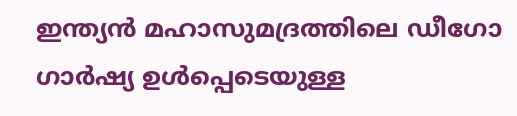ഇന്ത്യന്‍ മഹാസുമദ്രത്തിലെ ഡീഗോ ഗാര്‍ഷ്യ ഉള്‍പ്പെടെയുള്ള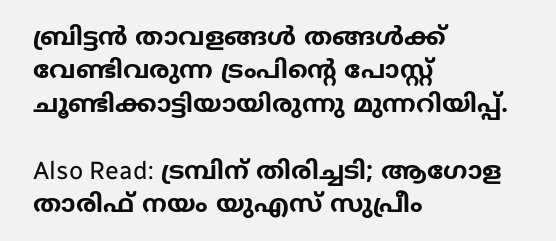ബ്രിട്ടന്‍ താവളങ്ങള്‍ തങ്ങള്‍ക്ക് വേണ്ടിവരുന്ന ട്രംപിന്റെ പോസ്റ്റ് ചൂണ്ടിക്കാട്ടിയായിരുന്നു മുന്നറിയിപ്പ്.

Also Read: ട്രമ്പിന് തിരിച്ചടി; ആഗോള താരിഫ് നയം യുഎസ് സുപ്രീം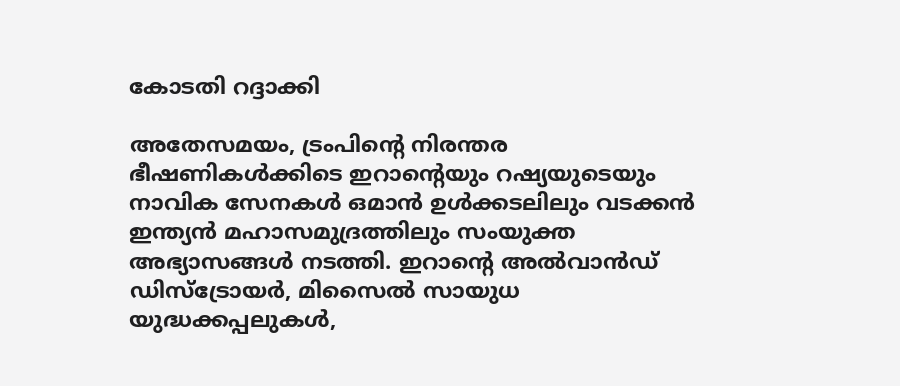കോടതി റദ്ദാക്കി

അതേസമയം, ട്രംപിന്റെ നിരന്തര ഭീഷണികള്‍ക്കിടെ ഇറാന്റെയും റഷ്യയുടെയും നാവിക സേനകള്‍ ഒമാന്‍ ഉള്‍ക്കടലിലും വടക്കന്‍ ഇന്ത്യന്‍ മഹാസമുദ്രത്തിലും സംയുക്ത അഭ്യാസങ്ങള്‍ നടത്തി. ഇറാന്റെ അല്‍വാന്‍ഡ് ഡിസ്‌ട്രോയര്‍, മിസൈല്‍ സായുധ യുദ്ധക്കപ്പലുകള്‍,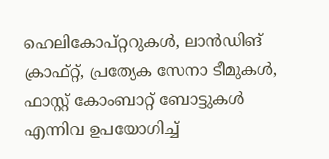ഹെലികോപ്റ്ററുകള്‍, ലാന്‍ഡിങ് ക്രാഫ്റ്റ്, പ്രത്യേക സേനാ ടീമുകള്‍, ഫാസ്റ്റ് കോംബാറ്റ് ബോട്ടുകള്‍ എന്നിവ ഉപയോഗിച്ച്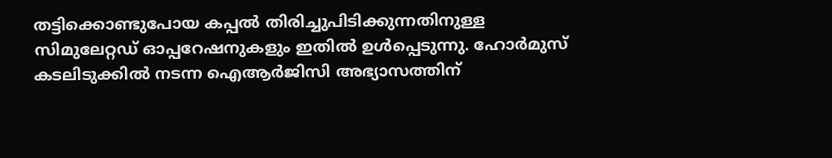തട്ടിക്കൊണ്ടുപോയ കപ്പല്‍ തിരിച്ചുപിടിക്കുന്നതിനുള്ള സിമുലേറ്റഡ് ഓപ്പറേഷനുകളും ഇതില്‍ ഉള്‍പ്പെടുന്നു. ഹോര്‍മുസ് കടലിടുക്കില്‍ നടന്ന ഐആര്‍ജിസി അഭ്യാസത്തിന്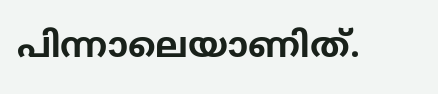പിന്നാലെയാണിത്.